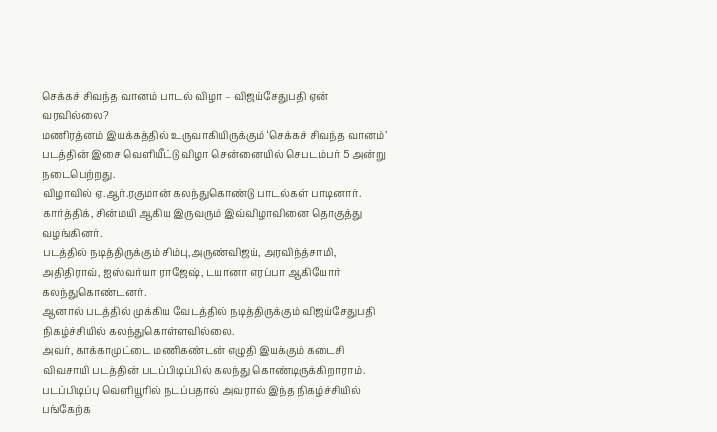செக்கச் சிவந்த வானம் பாடல் விழா – விஜய்சேதுபதி ஏன் வரவில்லை?
மணிரத்னம் இயக்கத்தில் உருவாகியிருக்கும் ‘செக்கச் சிவந்த வானம்’ படத்தின் இசை வெளியீட்டு விழா சென்னையில் செபடம்பர் 5 அன்று நடைபெற்றது.
விழாவில் ஏ.ஆர்.ரகுமான் கலந்துகொண்டு பாடல்கள் பாடினார். கார்த்திக், சின்மயி ஆகிய இருவரும் இவ்விழாவினை தொகுத்து வழங்கினர்.
படத்தில் நடித்திருக்கும் சிம்பு,அருண்விஜய், அரவிந்த்சாமி, அதிதிராவ், ஐஸ்வர்யா ராஜேஷ், டயானா எரப்பா ஆகியோர் கலந்துகொண்டனர்.
ஆனால் படத்தில் முக்கிய வேடத்தில் நடித்திருக்கும் விஜய்சேதுபதி நிகழ்ச்சியில் கலந்துகொள்ளவில்லை.
அவர், காக்காமுட்டை மணிகண்டன் எழுதி இயக்கும் கடைசி விவசாயி படத்தின் படப்பிடிப்பில் கலந்து கொண்டிருக்கிறாராம். படப்பிடிப்பு வெளியூரில் நடப்பதால் அவரால் இந்த நிகழ்ச்சியில் பங்கேற்க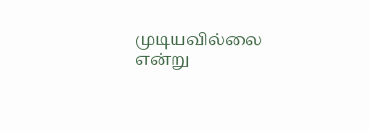முடியவில்லை என்று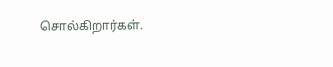சொல்கிறார்கள்.